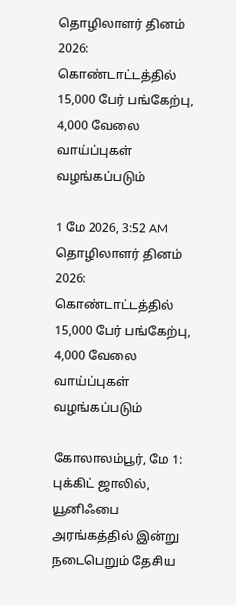தொழிலாளர் தினம் 2026: கொண்டாட்டத்தில் 15,000 பேர் பங்கேற்பு, 4,000 வேலை வாய்ப்புகள் வழங்கப்படும்

1 மே 2026, 3:52 AM
தொழிலாளர் தினம் 2026: கொண்டாட்டத்தில் 15,000 பேர் பங்கேற்பு, 4,000 வேலை வாய்ப்புகள் வழங்கப்படும்

கோலாலம்பூர், மே 1: புக்கிட் ஜாலில், யூனிஃபை அரங்கத்தில் இன்று நடைபெறும் தேசிய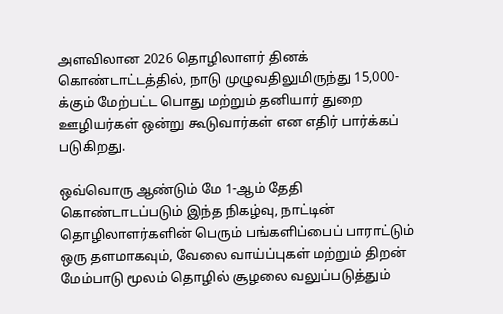அளவிலான 2026 தொழிலாளர் தினக் கொண்டாட்டத்தில், நாடு முழுவதிலுமிருந்து 15,000-க்கும் மேற்பட்ட பொது மற்றும் தனியார் துறை ஊழியர்கள் ஒன்று கூடுவார்கள் என எதிர் பார்க்கப் படுகிறது.

ஒவ்வொரு ஆண்டும் மே 1-ஆம் தேதி கொண்டாடப்படும் இந்த நிகழ்வு, நாட்டின் தொழிலாளர்களின் பெரும் பங்களிப்பைப் பாராட்டும் ஒரு தளமாகவும், வேலை வாய்ப்புகள் மற்றும் திறன் மேம்பாடு மூலம் தொழில் சூழலை வலுப்படுத்தும்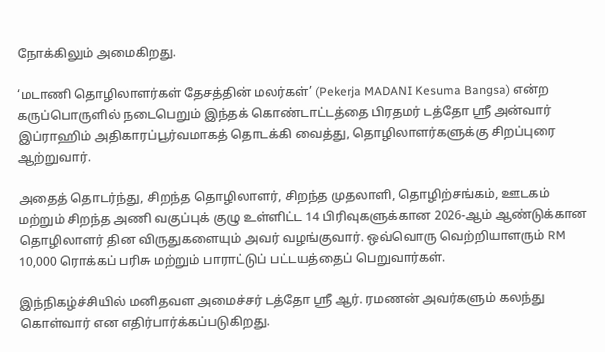நோக்கிலும் அமைகிறது.

‘மடாணி தொழிலாளர்கள் தேசத்தின் மலர்கள்’ (Pekerja MADANI Kesuma Bangsa) என்ற கருப்பொருளில் நடைபெறும் இந்தக் கொண்டாட்டத்தை பிரதமர் டத்தோ ஸ்ரீ அன்வார் இப்ராஹிம் அதிகாரப்பூர்வமாகத் தொடக்கி வைத்து, தொழிலாளர்களுக்கு சிறப்புரை ஆற்றுவார்.

அதைத் தொடர்ந்து, சிறந்த தொழிலாளர், சிறந்த முதலாளி, தொழிற்சங்கம், ஊடகம் மற்றும் சிறந்த அணி வகுப்புக் குழு உள்ளிட்ட 14 பிரிவுகளுக்கான 2026-ஆம் ஆண்டுக்கான தொழிலாளர் தின விருதுகளையும் அவர் வழங்குவார். ஒவ்வொரு வெற்றியாளரும் RM 10,000 ரொக்கப் பரிசு மற்றும் பாராட்டுப் பட்டயத்தைப் பெறுவார்கள்.

இந்நிகழ்ச்சியில் மனிதவள அமைச்சர் டத்தோ ஸ்ரீ ஆர். ரமணன் அவர்களும் கலந்து கொள்வார் என எதிர்பார்க்கப்படுகிறது.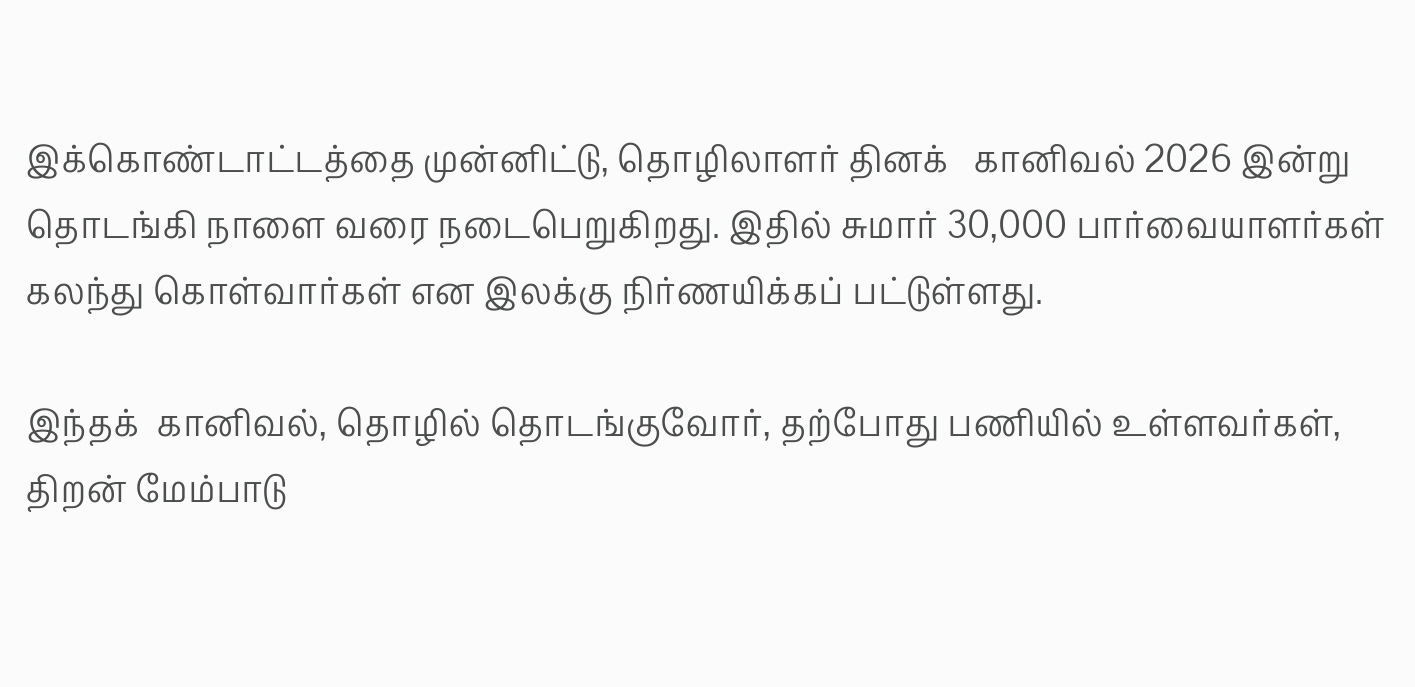இக்கொண்டாட்டத்தை முன்னிட்டு, தொழிலாளர் தினக்   கானிவல் 2026 இன்று தொடங்கி நாளை வரை நடைபெறுகிறது. இதில் சுமார் 30,000 பார்வையாளர்கள் கலந்து கொள்வார்கள் என இலக்கு நிர்ணயிக்கப் பட்டுள்ளது.

இந்தக்  கானிவல், தொழில் தொடங்குவோர், தற்போது பணியில் உள்ளவர்கள், திறன் மேம்பாடு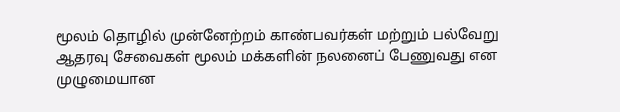மூலம் தொழில் முன்னேற்றம் காண்பவர்கள் மற்றும் பல்வேறு ஆதரவு சேவைகள் மூலம் மக்களின் நலனைப் பேணுவது என முழுமையான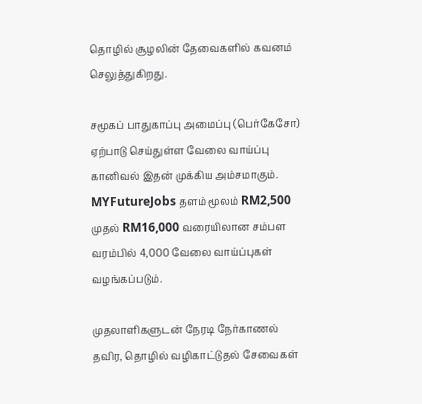தொழில் சூழலின் தேவைகளில் கவனம் செலுத்துகிறது.

சமூகப் பாதுகாப்பு அமைப்பு (பெர்கேசோ) ஏற்பாடு செய்துள்ள வேலை வாய்ப்பு  கானிவல் இதன் முக்கிய அம்சமாகும். MYFutureJobs தளம் மூலம் RM2,500 முதல் RM16,000 வரையிலான சம்பள வரம்பில் 4,000 வேலை வாய்ப்புகள் வழங்கப்படும்.

முதலாளிகளுடன் நேரடி நேர்காணல் தவிர, தொழில் வழிகாட்டுதல் சேவைகள்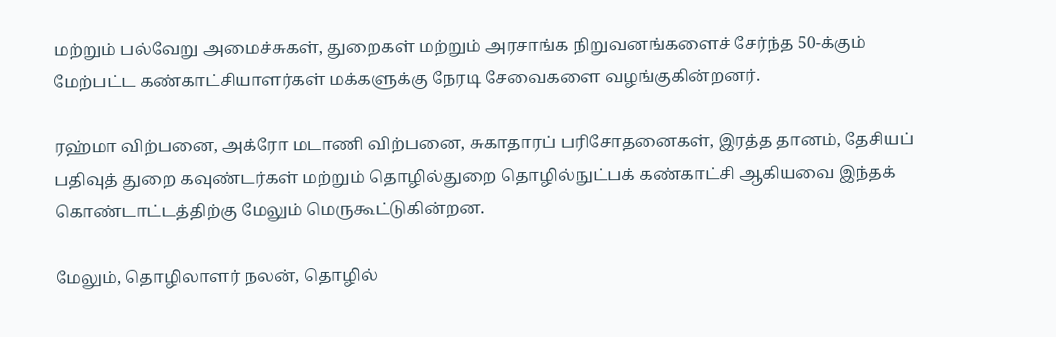மற்றும் பல்வேறு அமைச்சுகள், துறைகள் மற்றும் அரசாங்க நிறுவனங்களைச் சேர்ந்த 50-க்கும் மேற்பட்ட கண்காட்சியாளர்கள் மக்களுக்கு நேரடி சேவைகளை வழங்குகின்றனர்.

ரஹ்மா விற்பனை, அக்ரோ மடாணி விற்பனை, சுகாதாரப் பரிசோதனைகள், இரத்த தானம், தேசியப் பதிவுத் துறை கவுண்டர்கள் மற்றும் தொழில்துறை தொழில்நுட்பக் கண்காட்சி ஆகியவை இந்தக் கொண்டாட்டத்திற்கு மேலும் மெருகூட்டுகின்றன.

மேலும், தொழிலாளர் நலன், தொழில்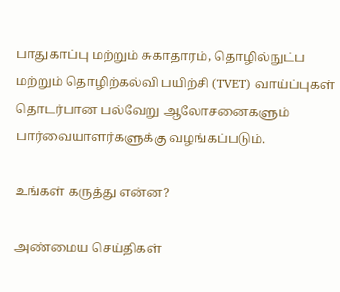பாதுகாப்பு மற்றும் சுகாதாரம், தொழில்நுட்ப மற்றும் தொழிற்கல்வி பயிற்சி (TVET) வாய்ப்புகள் தொடர்பான பல்வேறு ஆலோசனைகளும் பார்வையாளர்களுக்கு வழங்கப்படும்.

உங்கள் கருத்து என்ன?

அண்மைய செய்திகள்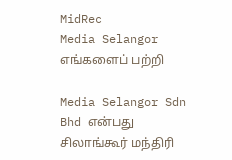MidRec
Media Selangor
எங்களைப் பற்றி

Media Selangor Sdn Bhd என்பது சிலாங்கூர் மந்திரி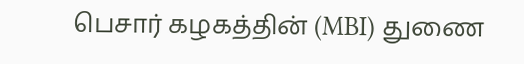பெசார் கழகத்தின் (MBI) துணை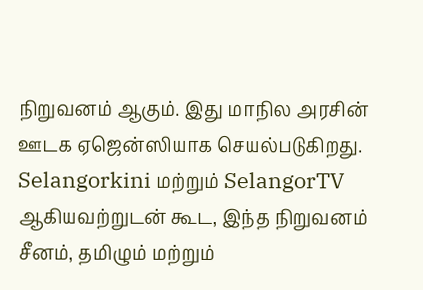நிறுவனம் ஆகும். இது மாநில அரசின் ஊடக ஏஜென்ஸியாக செயல்படுகிறது. Selangorkini மற்றும் SelangorTV ஆகியவற்றுடன் கூட, இந்த நிறுவனம் சீனம், தமிழும் மற்றும்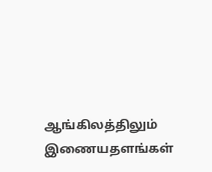ஆங்கிலத்திலும் இணையதளங்கள்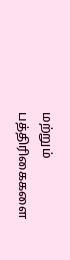மற்றும் பத்திரிகைகளை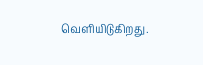வெளியிடுகிறது.